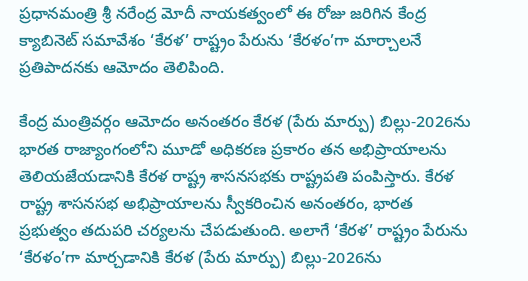ప్రధానమంత్రి శ్రీ నరేంద్ర మోదీ నాయకత్వంలో ఈ రోజు జరిగిన కేంద్ర క్యాబినెట్ సమావేశం ‘కేరళ’ రాష్ట్రం పేరును ‘కేరళం’గా మార్చాలనే ప్రతిపాదనకు ఆమోదం తెలిపింది.

కేంద్ర మంత్రివర్గం ఆమోదం అనంతరం కేరళ (పేరు మార్పు) బిల్లు-2026ను భారత రాజ్యాంగంలోని మూడో అధికరణ ప్రకారం తన అభిప్రాయాలను తెలియజేయడానికి కేరళ రాష్ట్ర శాసనసభకు రాష్ట్రపతి పంపిస్తారు. కేరళ రాష్ట్ర శాసనసభ అభిప్రాయాలను స్వీకరించిన అనంతరం, భారత ప్రభుత్వం తదుపరి చర్యలను చేపడుతుంది. అలాగే ‘కేరళ’ రాష్ట్రం పేరును ‘కేరళం’గా మార్చడానికి కేరళ (పేరు మార్పు) బిల్లు-2026ను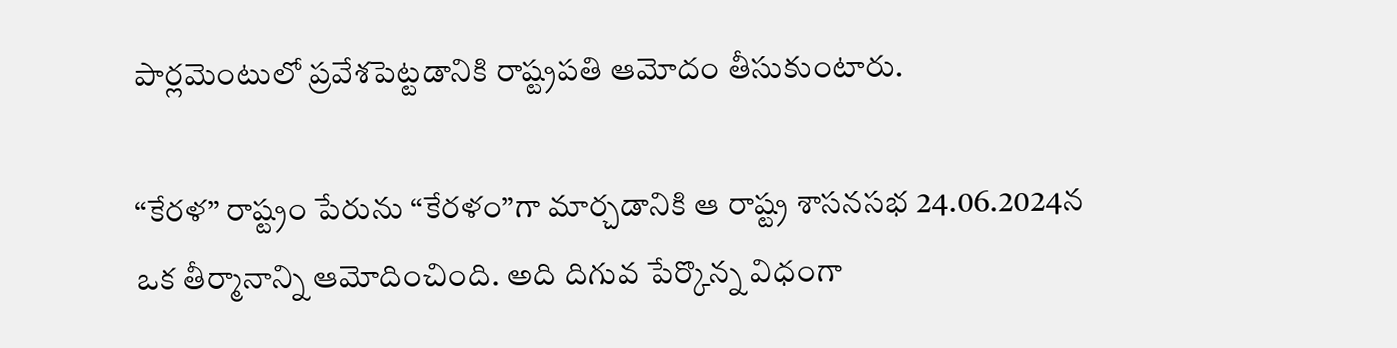పార్లమెంటులో ప్రవేశపెట్టడానికి రాష్ట్రపతి ఆమోదం తీసుకుంటారు.

“కేరళ” రాష్ట్రం పేరును “కేరళం”గా మార్చడానికి ఆ రాష్ట్ర శాసనసభ 24.06.2024న ఒక తీర్మానాన్ని ఆమోదించింది. అది దిగువ పేర్కొన్న విధంగా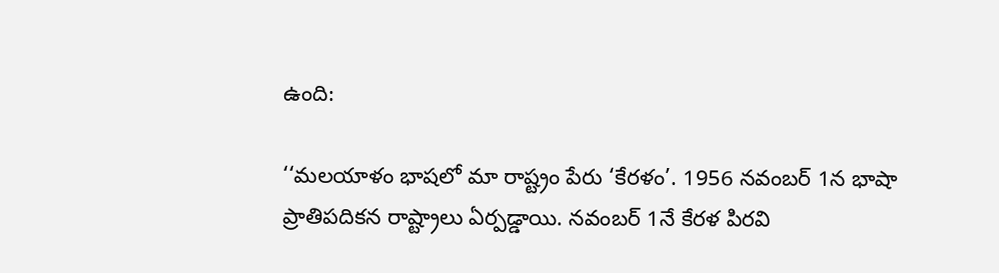ఉంది:

‘‘మలయాళం భాషలో మా రాష్ట్రం పేరు ‘కేరళం’. 1956 నవంబర్ 1న భాషా ప్రాతిపదికన రాష్ట్రాలు ఏర్పడ్డాయి. నవంబర్ 1నే కేరళ పిరవి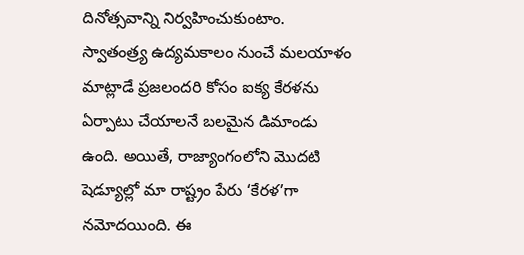దినోత్సవాన్ని నిర్వహించుకుంటాం. స్వాతంత్ర్య ఉద్యమకాలం నుంచే మలయాళం మాట్లాడే ప్రజలందరి కోసం ఐక్య కేరళను ఏర్పాటు చేయాలనే బలమైన డిమాండు ఉంది. అయితే, రాజ్యాంగంలోని మొదటి షెడ్యూల్లో మా రాష్ట్రం పేరు ‘కేరళ’గా నమోదయింది. ఈ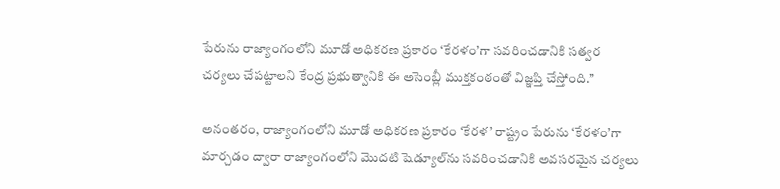పేరును రాజ్యాంగంలోని మూడో అధికరణ ప్రకారం ‘కేరళం’గా సవరించడానికి సత్వర చర్యలు చేపట్టాలని కేంద్ర ప్రభుత్వానికి ఈ అసెంబ్లీ ముక్తకంఠంతో విజ్ఞప్తి చేస్తోంది.’’

అనంతరం, రాజ్యాంగంలోని మూడో అధికరణ ప్రకారం ‘కేరళ’ రాష్ట్రం పేరును ‘కేరళం’గా మార్చడం ద్వారా రాజ్యాంగంలోని మొదటి షెడ్యూల్‌ను సవరించడానికి అవసరమైన చర్యలు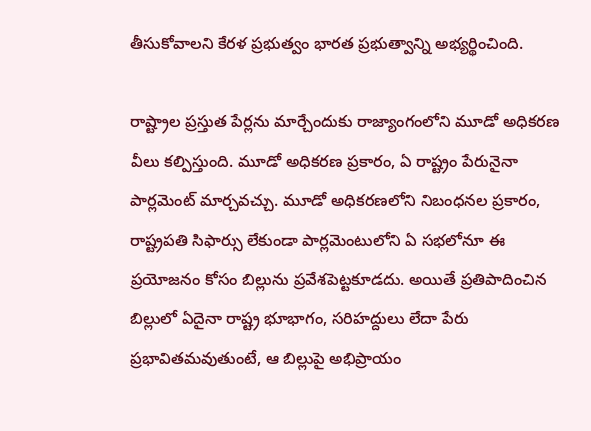తీసుకోవాలని కేరళ ప్రభుత్వం భారత ప్రభుత్వాన్ని అభ్యర్థించింది.

రాష్ట్రాల ప్రస్తుత పేర్లను మార్చేందుకు రాజ్యాంగంలోని మూడో అధికరణ వీలు కల్పిస్తుంది. మూడో అధికరణ ప్రకారం, ఏ రాష్ట్రం పేరునైనా పార్లమెంట్ మార్చవచ్చు. మూడో అధికరణలోని నిబంధనల ప్రకారం, రాష్ట్రపతి సిఫార్సు లేకుండా పార్లమెంటులోని ఏ సభలోనూ ఈ ప్రయోజనం కోసం బిల్లును ప్రవేశపెట్టకూడదు. అయితే ప్రతిపాదించిన బిల్లులో ఏదైనా రాష్ట్ర భూభాగం, సరిహద్దులు లేదా పేరు ప్రభావితమవుతుంటే, ఆ బిల్లుపై అభిప్రాయం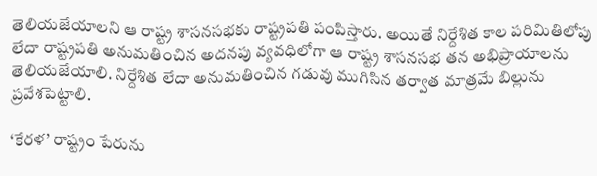తెలియజేయాలని ఆ రాష్ట్ర శాసనసభకు రాష్ట్రపతి పంపిస్తారు. అయితే నిర్దేశిత కాల పరిమితిలోపు లేదా రాష్ట్రపతి అనుమతించిన అదనపు వ్యవధిలోగా ఆ రాష్ట్ర శాసనసభ తన అభిప్రాయాలను తెలియజేయాలి. నిర్దేశిత లేదా అనుమతించిన గడువు ముగిసిన తర్వాత మాత్రమే బిల్లును ప్రవేశపెట్టాలి.

‘కేరళ’ రాష్ట్రం పేరును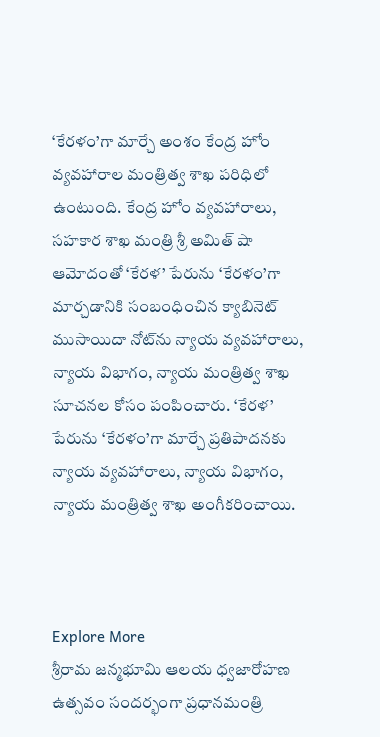‘కేరళం’గా మార్చే అంశం కేంద్ర హోం వ్యవహారాల మంత్రిత్వ శాఖ పరిధిలో ఉంటుంది. కేంద్ర హోం వ్యవహారాలు, సహకార శాఖ మంత్రి శ్రీ అమిత్ షా ఆమోదంతో ‘కేరళ’ పేరును ‘కేరళం’గా మార్చడానికి సంబంధించిన క్యాబినెట్ ముసాయిదా నోట్‌ను న్యాయ వ్యవహారాలు, న్యాయ విభాగం, న్యాయ మంత్రిత్వ శాఖ సూచనల కోసం పంపించారు. ‘కేరళ’ పేరును ‘కేరళం’గా మార్చే ప్రతిపాదనకు న్యాయ వ్యవహారాలు, న్యాయ విభాగం, న్యాయ మంత్రిత్వ శాఖ అంగీకరించాయి.



Explore More
శ్రీరామ జన్మభూమి ఆలయ ధ్వజారోహణ ఉత్సవం సందర్భంగా ప్రధానమంత్రి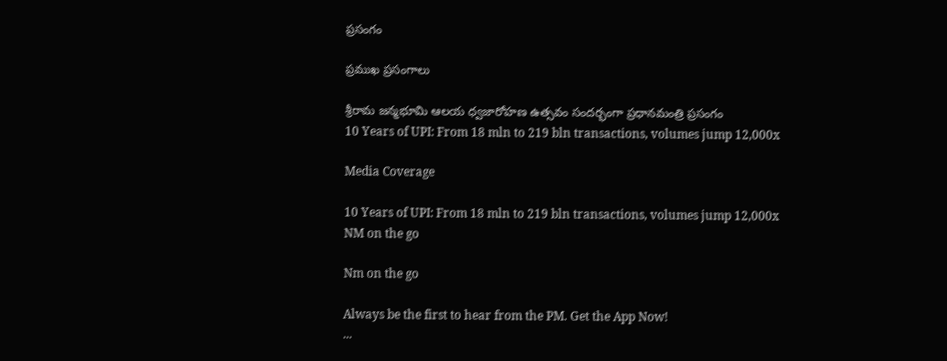ప్రసంగం

ప్రముఖ ప్రసంగాలు

శ్రీరామ జన్మభూమి ఆలయ ధ్వజారోహణ ఉత్సవం సందర్భంగా ప్రధానమంత్రి ప్రసంగం
10 Years of UPI: From 18 mln to 219 bln transactions, volumes jump 12,000x

Media Coverage

10 Years of UPI: From 18 mln to 219 bln transactions, volumes jump 12,000x
NM on the go

Nm on the go

Always be the first to hear from the PM. Get the App Now!
...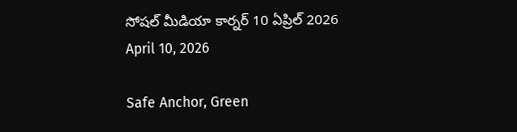సోషల్ మీడియా కార్నర్ 10 ఏప్రిల్ 2026
April 10, 2026

Safe Anchor, Green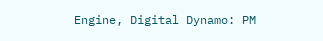Engine, Digital Dynamo: PM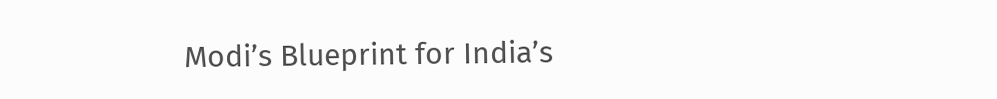Modi’s Blueprint for India’s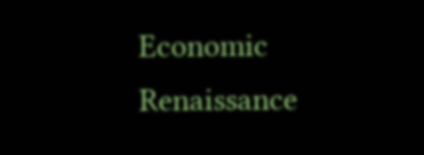Economic Renaissance